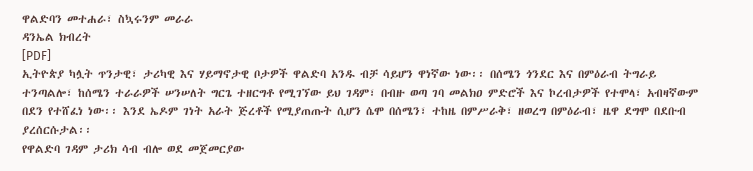ዋልድባን መተሐራ፣ ስኳሩንም መራራ
ዳንኤል ክብረት
[PDF]
ኢትዮጵያ ካሏት ጥንታዊ፣ ታሪካዊ እና ሃይማኖታዊ ቦታዎች ዋልድባ አንዱ ብቻ ሳይሆን ዋነኛው ነው፡፡ በሰሜን ጎንደር እና በምዕራብ ትግራይ ተንጣልሎ፣ ከሰሜን ተራራዎች ሠንሠለት ግርጌ ተዘርግቶ የሚገኘው ይህ ገዳም፣ በብዙ ወጣ ገባ መልክዐ ምድሮች እና ኮረብታዎች የተሞላ፣ አብዛኛውም በደን የተሸፈነ ነው፡፡ እንደ ኤዶም ገነት አራት ጅረቶች የሚያጠጡት ሲሆን ሴሞ በሰሜን፣ ተከዜ በምሥራቅ፣ ዘወረግ በምዕራብ፣ ዜዋ ደግሞ በደቡብ ያረሰርሱታል፡፡
የዋልድባ ገዳም ታሪክ ሳብ ብሎ ወደ መጀመርያው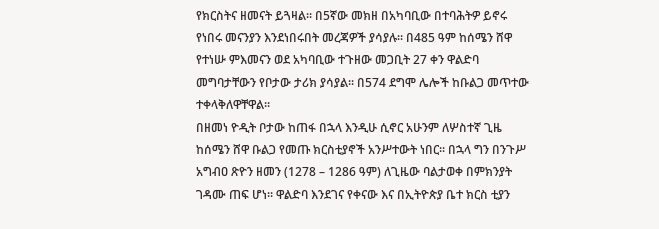የክርስትና ዘመናት ይጓዛል፡፡ በ5ኛው መክዘ በአካባቢው በተባሕትዎ ይኖሩ የነበሩ መናንያን እንደነበሩበት መረጃዎች ያሳያሉ፡፡ በ485 ዓም ከሰሜን ሸዋ የተነሡ ምእመናን ወደ አካባቢው ተጉዘው መጋቢት 27 ቀን ዋልድባ መግባታቸውን የቦታው ታሪክ ያሳያል፡፡ በ574 ደግሞ ሌሎች ከቡልጋ መጥተው ተቀላቅለዋቸዋል፡፡
በዘመነ ዮዲት ቦታው ከጠፋ በኋላ እንዲሁ ሲኖር አሁንም ለሦስተኛ ጊዜ ከሰሜን ሸዋ ቡልጋ የመጡ ክርስቲያኖች አንሥተውት ነበር፡፡ በኋላ ግን በንጉሥ አግብዐ ጽዮን ዘመን (1278 – 1286 ዓም) ለጊዜው ባልታወቀ በምክንያት ገዳሙ ጠፍ ሆነ፡፡ ዋልድባ እንደገና የቀናው እና በኢትዮጵያ ቤተ ክርስ ቲያን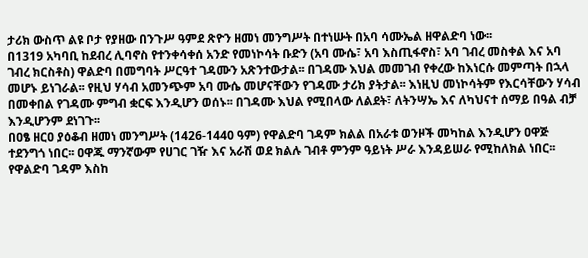ታሪክ ውስጥ ልዩ ቦታ የያዘው በንጉሥ ዓምደ ጽዮን ዘመነ መንግሥት በተነሡት በአባ ሳሙኤል ዘዋልድባ ነው፡፡
በ1319 አካባቢ ከደብረ ሊባኖስ የተንቀሳቀሰ አንድ የመነኮሳት ቡድን (አባ ሙሴ፣ አባ እስጢፋኖስ፣ አባ ገብረ መስቀል እና አባ ገብረ ክርስቶስ) ዋልድባ በመግባት ሥርዓተ ገዳሙን አጽንተውታል፡፡ በገዳሙ እህል መመገብ የቀረው ከእነርሱ መምጣት በኋላ መሆኑ ይነገራል፡፡ የዚህ ሃሳብ አመንጭም አባ ሙሴ መሆናቸውን የገዳሙ ታሪክ ያትታል፡፡ እነዚህ መነኮሳትም የእርሳቸውን ሃሳብ በመቀበል የገዳሙ ምግብ ቋርፍ እንዲሆን ወሰኑ፡፡ በገዳሙ እህል የሚበላው ለልደት፣ ለትንሣኤ እና ለካህናተ ሰማይ በዓል ብቻ እንዲሆንም ደነገጉ፡፡
በዐፄ ዘርዐ ያዕቆብ ዘመነ መንግሥት (1426-1440 ዓም) የዋልድባ ገዳም ክልል በአራቱ ወንዞች መካከል እንዲሆን ዐዋጅ ተደንግጎ ነበር፡፡ ዐዋጁ ማንኛውም የሀገር ገዥ እና አራሽ ወደ ክልሉ ገብቶ ምንም ዓይነት ሥራ እንዳይሠራ የሚከለክል ነበር፡፡
የዋልድባ ገዳም እስከ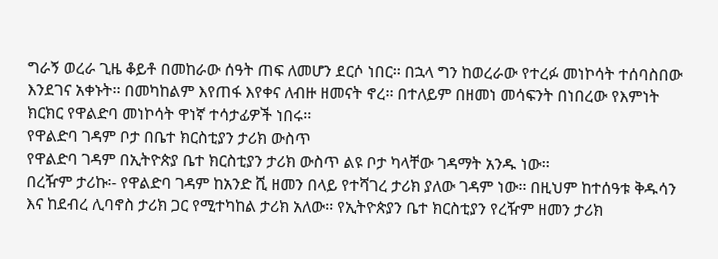ግራኝ ወረራ ጊዜ ቆይቶ በመከራው ሰዓት ጠፍ ለመሆን ደርሶ ነበር፡፡ በኋላ ግን ከወረራው የተረፉ መነኮሳት ተሰባስበው እንደገና አቀኑት፡፡ በመካከልም እየጠፋ እየቀና ለብዙ ዘመናት ኖረ፡፡ በተለይም በዘመነ መሳፍንት በነበረው የእምነት ክርክር የዋልድባ መነኮሳት ዋነኛ ተሳታፊዎች ነበሩ፡፡
የዋልድባ ገዳም ቦታ በቤተ ክርስቲያን ታሪክ ውስጥ
የዋልድባ ገዳም በኢትዮጵያ ቤተ ክርስቲያን ታሪክ ውስጥ ልዩ ቦታ ካላቸው ገዳማት አንዱ ነው፡፡
በረዥም ታሪኩ፡- የዋልድባ ገዳም ከአንድ ሺ ዘመን በላይ የተሻገረ ታሪክ ያለው ገዳም ነው፡፡ በዚህም ከተሰዓቱ ቅዱሳን እና ከደብረ ሊባኖስ ታሪክ ጋር የሚተካከል ታሪክ አለው፡፡ የኢትዮጵያን ቤተ ክርስቲያን የረዥም ዘመን ታሪክ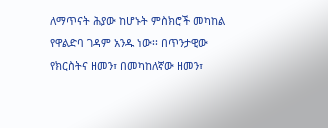ለማጥናት ሕያው ከሆኑት ምስክሮች መካከል የዋልድባ ገዳም አንዱ ነው፡፡ በጥንታዊው የክርስትና ዘመን፣ በመካከለኛው ዘመን፣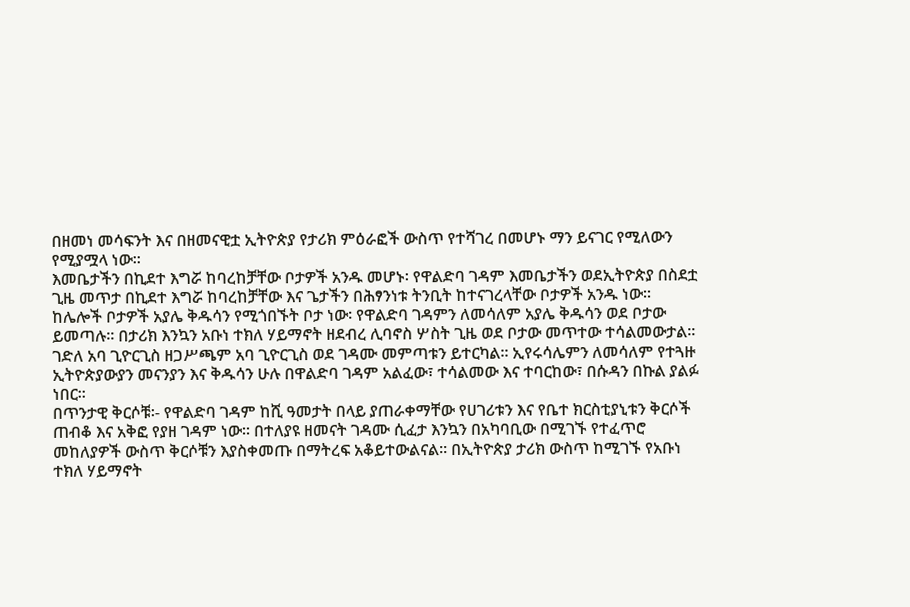በዘመነ መሳፍንት እና በዘመናዊቷ ኢትዮጵያ የታሪክ ምዕራፎች ውስጥ የተሻገረ በመሆኑ ማን ይናገር የሚለውን የሚያሟላ ነው፡፡
እመቤታችን በኪደተ እግሯ ከባረከቻቸው ቦታዎች አንዱ መሆኑ፡ የዋልድባ ገዳም እመቤታችን ወደኢትዮጵያ በስደቷ ጊዜ መጥታ በኪደተ እግሯ ከባረከቻቸው እና ጌታችን በሕፃንነቱ ትንቢት ከተናገረላቸው ቦታዎች አንዱ ነው፡፡
ከሌሎች ቦታዎች አያሌ ቅዱሳን የሚጎበኙት ቦታ ነው፡ የዋልድባ ገዳምን ለመሳለም አያሌ ቅዱሳን ወደ ቦታው ይመጣሉ፡፡ በታሪክ እንኳን አቡነ ተክለ ሃይማኖት ዘደብረ ሊባኖስ ሦስት ጊዜ ወደ ቦታው መጥተው ተሳልመውታል፡፡ ገድለ አባ ጊዮርጊስ ዘጋሥጫም አባ ጊዮርጊስ ወደ ገዳሙ መምጣቱን ይተርካል፡፡ ኢየሩሳሌምን ለመሳለም የተጓዙ ኢትዮጵያውያን መናንያን እና ቅዱሳን ሁሉ በዋልድባ ገዳም አልፈው፣ ተሳልመው እና ተባርከው፣ በሱዳን በኩል ያልፉ ነበር፡፡
በጥንታዊ ቅርሶቹ፡- የዋልድባ ገዳም ከሺ ዓመታት በላይ ያጠራቀማቸው የሀገሪቱን እና የቤተ ክርስቲያኒቱን ቅርሶች ጠብቆ እና አቅፎ የያዘ ገዳም ነው፡፡ በተለያዩ ዘመናት ገዳሙ ሲፈታ እንኳን በአካባቢው በሚገኙ የተፈጥሮ መከለያዎች ውስጥ ቅርሶቹን እያስቀመጡ በማትረፍ አቆይተውልናል፡፡ በኢትዮጵያ ታሪክ ውስጥ ከሚገኙ የአቡነ ተክለ ሃይማኖት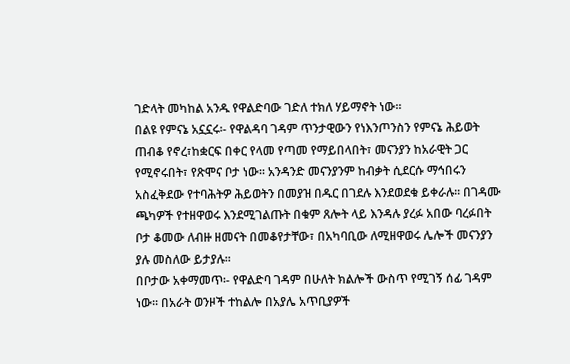ገድላት መካከል አንዱ የዋልድባው ገድለ ተክለ ሃይማኖት ነው፡፡
በልዩ የምናኔ አኗኗሩ፡- የዋልዳባ ገዳም ጥንታዊውን የነእንጦንስን የምናኔ ሕይወት ጠብቆ የኖረ፣ከቋርፍ በቀር የላመ የጣመ የማይበላበት፣ መናንያን ከአራዊት ጋር የሚኖሩበት፣ የጽሞና ቦታ ነው፡፡ አንዳንድ መናንያንም ከብቃት ሲደርሱ ማኅበሩን አስፈቅደው የተባሕትዎ ሕይወትን በመያዝ በዱር በገደሉ እንደወደቁ ይቀራሉ፡፡ በገዳሙ ጫካዎች የተዘዋወሩ እንደሚገልጡት በቁም ጸሎት ላይ እንዳሉ ያረፉ አበው ባረፉበት ቦታ ቆመው ለብዙ ዘመናት በመቆየታቸው፣ በአካባቢው ለሚዘዋወሩ ሌሎች መናንያን ያሉ መስለው ይታያሉ፡፡
በቦታው አቀማመጥ፡- የዋልድባ ገዳም በሁለት ክልሎች ውስጥ የሚገኝ ሰፊ ገዳም ነው፡፡ በአራት ወንዞች ተከልሎ በአያሌ አጥቢያዎች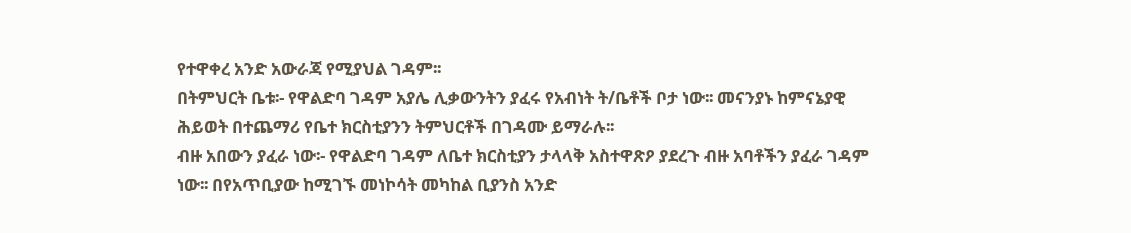የተዋቀረ አንድ አውራጃ የሚያህል ገዳም፡፡
በትምህርት ቤቱ፡- የዋልድባ ገዳም አያሌ ሊቃውንትን ያፈሩ የአብነት ት/ቤቶች ቦታ ነው፡፡ መናንያኑ ከምናኔያዊ ሕይወት በተጨማሪ የቤተ ክርስቲያንን ትምህርቶች በገዳሙ ይማራሉ፡፡
ብዙ አበውን ያፈራ ነው፡- የዋልድባ ገዳም ለቤተ ክርስቲያን ታላላቅ አስተዋጽዖ ያደረጉ ብዙ አባቶችን ያፈራ ገዳም ነው፡፡ በየአጥቢያው ከሚገኙ መነኮሳት መካከል ቢያንስ አንድ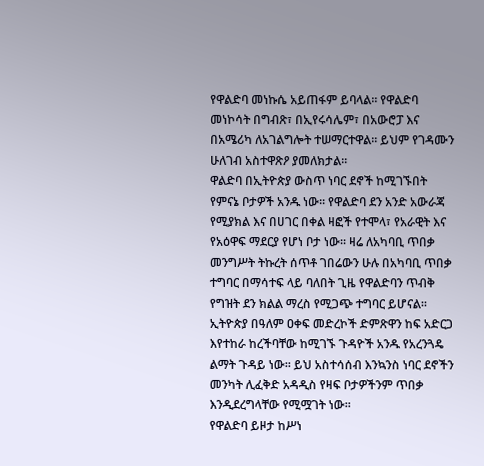የዋልድባ መነኩሴ አይጠፋም ይባላል፡፡ የዋልድባ መነኮሳት በግብጽ፣ በኢየሩሳሌም፣ በአውሮፓ እና በአሜሪካ ለአገልግሎት ተሠማርተዋል፡፡ ይህም የገዳሙን ሁለገብ አስተዋጽዖ ያመለክታል፡፡
ዋልድባ በኢትዮጵያ ውስጥ ነባር ደኖች ከሚገኙበት የምናኔ ቦታዎች አንዱ ነው፡፡ የዋልድባ ደን አንድ አውራጃ የሚያክል እና በሀገር በቀል ዛፎች የተሞላ፣ የአራዊት እና የአዕዋፍ ማደርያ የሆነ ቦታ ነው፡፡ ዛሬ ለአካባቢ ጥበቃ መንግሥት ትኩረት ሰጥቶ ገበሬውን ሁሉ በአካባቢ ጥበቃ ተግባር በማሳተፍ ላይ ባለበት ጊዜ የዋልድባን ጥብቅ የግዝት ደን ክልል ማረስ የሚጋጭ ተግባር ይሆናል፡፡ ኢትዮጵያ በዓለም ዐቀፍ መድረኮች ድምጽዋን ከፍ አድርጋ እየተከራ ከረችባቸው ከሚገኙ ጉዳዮች አንዱ የአረንጓዴ ልማት ጉዳይ ነው፡፡ ይህ አስተሳሰብ እንኳንስ ነባር ደኖችን መንካት ሊፈቅድ አዳዲስ የዛፍ ቦታዎችንም ጥበቃ እንዲደረግላቸው የሚሟገት ነው፡፡
የዋልድባ ይዞታ ከሥነ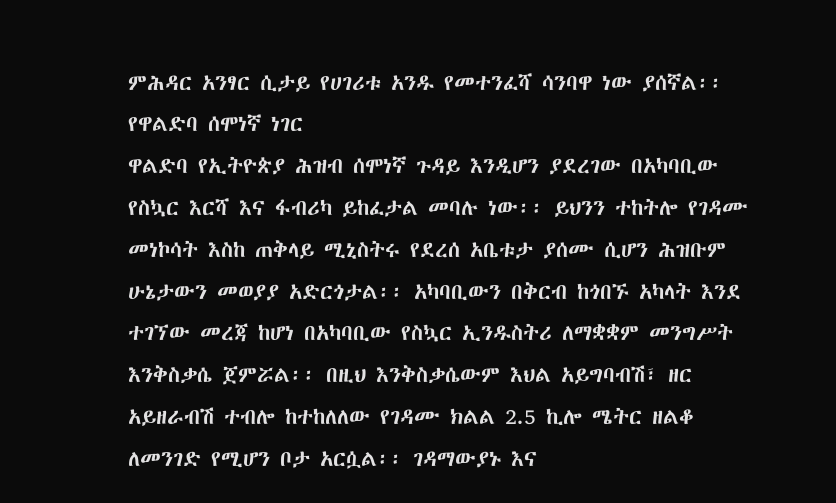ምሕዳር አንፃር ሲታይ የሀገሪቱ አንዱ የመተንፈሻ ሳንባዋ ነው ያሰኛል፡፡
የዋልድባ ሰሞነኛ ነገር
ዋልድባ የኢትዮጵያ ሕዝብ ሰሞነኛ ጉዳይ እንዲሆን ያደረገው በአካባቢው የስኳር እርሻ እና ፋብሪካ ይከፈታል መባሉ ነው፡፡ ይህንን ተከትሎ የገዳሙ መነኮሳት እስከ ጠቅላይ ሚኒስትሩ የደረሰ አቤቱታ ያሰሙ ሲሆን ሕዝቡም ሁኔታውን መወያያ አድርጎታል፡፡ አካባቢውን በቅርብ ከጎበኙ አካላት እንደ ተገኘው መረጃ ከሆነ በአካባቢው የስኳር ኢንዱስትሪ ለማቋቋም መንግሥት እንቅስቃሴ ጀምሯል፡፡ በዚህ እንቅስቃሴውም እህል አይግባብሽ፣ ዘር አይዘራብሽ ተብሎ ከተከለለው የገዳሙ ክልል 2.5 ኪሎ ሜትር ዘልቆ ለመንገድ የሚሆን ቦታ አርሷል፡፡ ገዳማውያኑ እና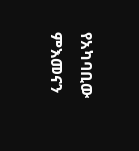የአካባቢው ምእመናን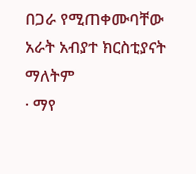በጋራ የሚጠቀሙባቸው አራት አብያተ ክርስቲያናት ማለትም
· ማየ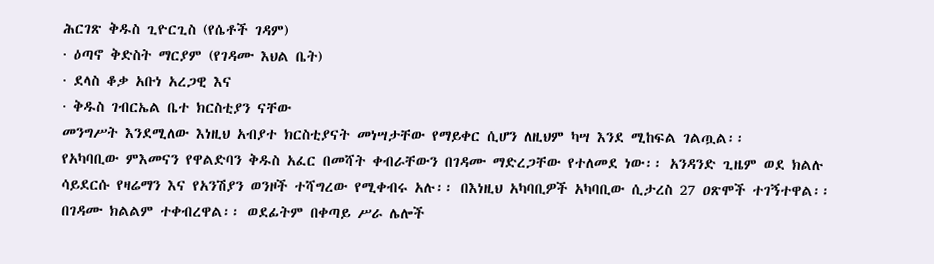ሕርገጽ ቅዱስ ጊዮርጊስ (የሴቶች ገዳም)
· ዕጣኖ ቅድስት ማርያም (የገዳሙ እህል ቤት)
· ደላስ ቆቃ አቡነ አረጋዊ እና
· ቅዱስ ገብርኤል ቤተ ክርስቲያን ናቸው
መንግሥት እንደሚለው እነዚህ አብያተ ክርስቲያናት መነሣታቸው የማይቀር ሲሆን ለዚህም ካሣ እንደ ሚከፍል ገልጧል፡፡
የአካባቢው ምእመናን የዋልድባን ቅዱስ አፈር በመሻት ቀብራቸውን በገዳሙ ማድረጋቸው የተለመደ ነው፡፡ አንዳንድ ጊዜም ወደ ክልሉ ሳይደርሱ የዛሬማን እና የአንሽያን ወንዞች ተሻግረው የሚቀብሩ አሉ፡፡ በእነዚህ አካባቢዎች አካባቢው ሲታረስ 27 ዐጽሞች ተገኝተዋል፡፡ በገዳሙ ክልልም ተቀብረዋል፡፡ ወደፊትም በቀጣይ ሥራ ሌሎች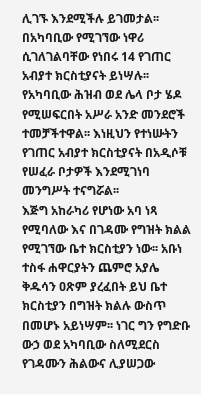ሊገኙ እንደሚችሉ ይገመታል፡፡
በአካባቢው የሚገኘው ነዋሪ ሲገለገልባቸው የነበሩ 14 የገጠር አብያተ ክርስቲያናት ይነሣሉ፡፡ የአካባቢው ሕዝብ ወደ ሌላ ቦታ ሄዶ የሚሠፍርበት አሥራ አንድ መንደሮች ተመቻችተዋል፡፡ እነዚህን የተነሡትን የገጠር አብያተ ክርስቲያናት በአዲሶቹ የሠፈራ ቦታዎች እንደሚገነባ መንግሥት ተናግሯል፡፡
እጅግ አከራካሪ የሆነው አባ ነጻ የሚባለው እና በገዳሙ የግዝት ክልል የሚገኘው ቤተ ክርስቲያን ነው፡፡ አቡነ ተስፋ ሐዋርያትን ጨምሮ አያሌ ቅዱሳን ዐጽም ያረፈበት ይህ ቤተ ክርስቲያን በግዝት ክልሉ ውስጥ በመሆኑ አይነሣም፡፡ ነገር ግን የግድቡ ውኃ ወደ አካባቢው ስለሚደርስ የገዳሙን ሕልውና ሊያሠጋው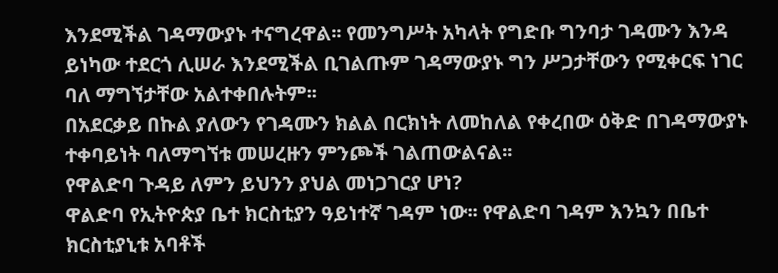እንደሚችል ገዳማውያኑ ተናግረዋል፡፡ የመንግሥት አካላት የግድቡ ግንባታ ገዳሙን እንዳ ይነካው ተደርጎ ሊሠራ እንደሚችል ቢገልጡም ገዳማውያኑ ግን ሥጋታቸውን የሚቀርፍ ነገር ባለ ማግኘታቸው አልተቀበሉትም፡፡
በአደርቃይ በኩል ያለውን የገዳሙን ክልል በርክነት ለመከለል የቀረበው ዕቅድ በገዳማውያኑ ተቀባይነት ባለማግኘቱ መሠረዙን ምንጮች ገልጠውልናል፡፡
የዋልድባ ጉዳይ ለምን ይህንን ያህል መነጋገርያ ሆነ?
ዋልድባ የኢትዮጵያ ቤተ ክርስቲያን ዓይነተኛ ገዳም ነው፡፡ የዋልድባ ገዳም እንኳን በቤተ ክርስቲያኒቱ አባቶች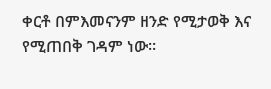ቀርቶ በምእመናንም ዘንድ የሚታወቅ እና የሚጠበቅ ገዳም ነው፡፡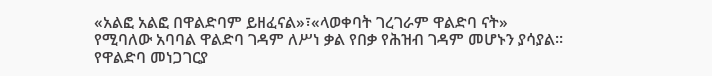«አልፎ አልፎ በዋልድባም ይዘፈናል»፣«ላወቀባት ገረገራም ዋልድባ ናት» የሚባለው አባባል ዋልድባ ገዳም ለሥነ ቃል የበቃ የሕዝብ ገዳም መሆኑን ያሳያል፡፡ የዋልድባ መነጋገርያ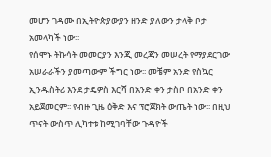መሆን ገዳሙ በኢትዮጵያውያን ዘንድ ያለውን ታላቅ ቦታ አመላካች ነው፡፡
የሰሞኑ ትኩሳት መመርያን እንጂ መረጃን መሠረት የማያደርገው አሠራራችን ያመጣውም ችግር ነው፡፡ መቼም አንድ የስኳር ኢንዱስትሪ እንደ ታዴዎስ እርሻ በአንድ ቀን ታስቦ በአንድ ቀን አይጀመርም፡፡ የብዙ ጊዜ ዕቅድ እና ፕሮጀክት ውጤት ነው፡፡ በዚህ ጥናት ውስጥ ሊካተቱ ከሚገባቸው ጉዳዮች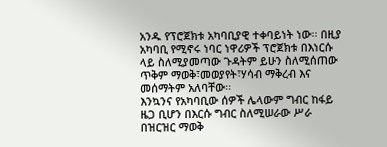አንዱ የፕሮጀክቱ አካባቢያዊ ተቀባይነት ነው፡፡ በዚያ አካባቢ የሚኖሩ ነባር ነዋሪዎች ፕሮጀክቱ በእነርሱ ላይ ስለሚያመጣው ጉዳትም ይሁን ስለሚሰጠው ጥቅም ማወቅ፣መወያየት፣ሃሳብ ማቅረብ እና መሰማትም አለባቸው፡፡
እንኳንና የአካባቢው ሰዎች ሌላውም ግብር ከፋይ ዜጋ ቢሆን በእርሱ ግብር ስለሚሠራው ሥራ በዝርዝር ማወቅ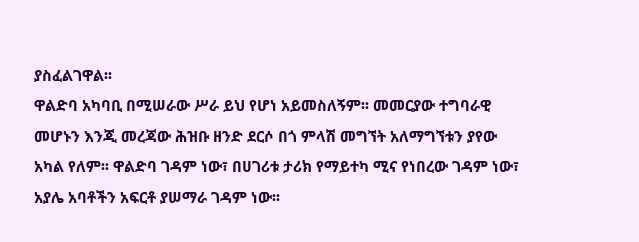ያስፈልገዋል፡፡
ዋልድባ አካባቢ በሚሠራው ሥራ ይህ የሆነ አይመስለኝም፡፡ መመርያው ተግባራዊ መሆኑን እንጂ መረጃው ሕዝቡ ዘንድ ደርሶ በጎ ምላሽ መግኘት አለማግኘቱን ያየው አካል የለም፡፡ ዋልድባ ገዳም ነው፣ በሀገሪቱ ታሪክ የማይተካ ሚና የነበረው ገዳም ነው፣ አያሌ አባቶችን አፍርቶ ያሠማራ ገዳም ነው፡፡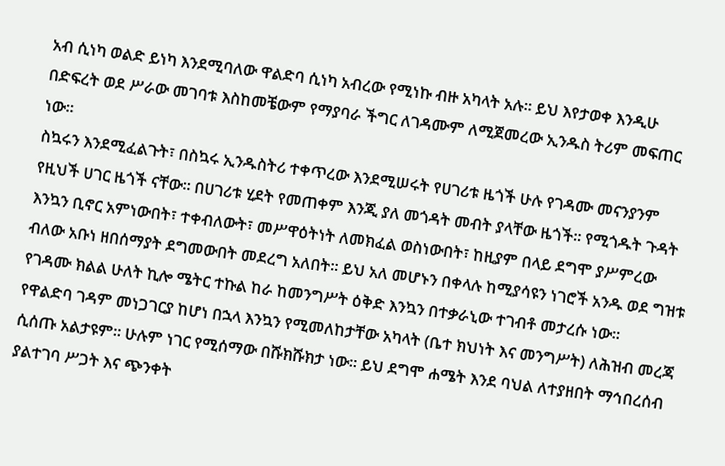አብ ሲነካ ወልድ ይነካ እንደሚባለው ዋልድባ ሲነካ አብረው የሚነኩ ብዙ አካላት አሉ፡፡ ይህ እየታወቀ እንዲሁ በድፍረት ወደ ሥራው መገባቱ እስከመቼውም የማያባራ ችግር ለገዳሙም ለሚጀመረው ኢንዱስ ትሪም መፍጠር ነው፡፡
ስኳሩን እንደሚፈልጉት፣ በስኳሩ ኢንዱስትሪ ተቀጥረው እንደሚሠሩት የሀገሪቱ ዜጎች ሁሉ የገዳሙ መናንያንም የዚህች ሀገር ዜጎች ናቸው፡፡ በሀገሪቱ ሂደት የመጠቀም እንጂ ያለ መጎዳት መብት ያላቸው ዜጎች፡፡ የሚጎዱት ጉዳት እንኳን ቢኖር አምነውበት፣ ተቀብለውት፣ መሥዋዕትነት ለመክፈል ወስነውበት፣ ከዚያም በላይ ደግሞ ያሥምረው ብለው አቡነ ዘበሰማያት ደግመውበት መደረግ አለበት፡፡ ይህ አለ መሆኑን በቀላሉ ከሚያሳዩን ነገሮች አንዱ ወደ ግዝቱ የገዳሙ ክልል ሁለት ኪሎ ሜትር ተኩል ከራ ከመንግሥት ዕቅድ እንኳን በተቃራኒው ተገብቶ መታረሱ ነው፡፡
የዋልድባ ገዳም መነጋገርያ ከሆነ በኋላ እንኳን የሚመለከታቸው አካላት (ቤተ ክህነት እና መንግሥት) ለሕዝብ መረጃ ሲሰጡ አልታዩም፡፡ ሁሉም ነገር የሚሰማው በሹክሹክታ ነው፡፡ ይህ ደግሞ ሐሜት እንደ ባህል ለተያዘበት ማኅበረሰብ ያልተገባ ሥጋት እና ጭንቀት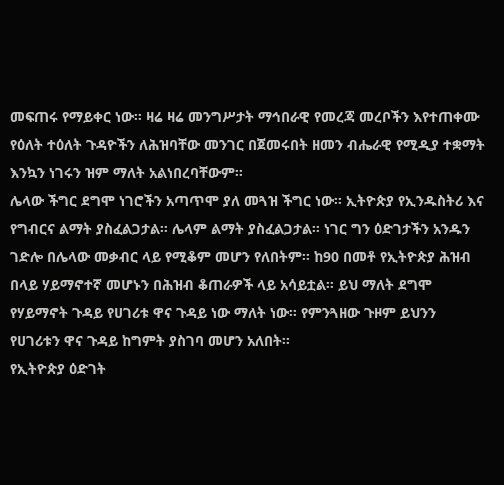መፍጠሩ የማይቀር ነው፡፡ ዛሬ ዛሬ መንግሥታት ማኅበራዊ የመረጃ መረቦችን እየተጠቀሙ የዕለት ተዕለት ጉዳዮችን ለሕዝባቸው መንገር በጀመሩበት ዘመን ብሔራዊ የሚዲያ ተቋማት እንኳን ነገሩን ዝም ማለት አልነበረባቸውም፡፡
ሌላው ችግር ደግሞ ነገሮችን አጣጥሞ ያለ መጓዝ ችግር ነው፡፡ ኢትዮጵያ የኢንዱስትሪ እና የግብርና ልማት ያስፈልጋታል፡፡ ሌላም ልማት ያስፈልጋታል፡፡ ነገር ግን ዕድገታችን አንዱን ገድሎ በሌላው መቃብር ላይ የሚቆም መሆን የለበትም፡፡ ከ90 በመቶ የኢትዮጵያ ሕዝብ በላይ ሃይማኖተኛ መሆኑን በሕዝብ ቆጠራዎች ላይ አሳይቷል፡፡ ይህ ማለት ደግሞ የሃይማኖት ጉዳይ የሀገሪቱ ዋና ጉዳይ ነው ማለት ነው፡፡ የምንጓዘው ጉዞም ይህንን የሀገሪቱን ዋና ጉዳይ ከግምት ያስገባ መሆን አለበት፡፡
የኢትዮጵያ ዕድገት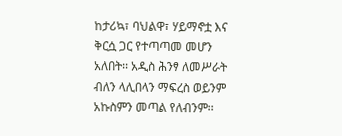ከታሪኳ፣ ባህልዋ፣ ሃይማኖቷ እና ቅርሷ ጋር የተጣጣመ መሆን አለበት፡፡ አዲስ ሕንፃ ለመሥራት ብለን ላሊበላን ማፍረስ ወይንም አኩስምን መጣል የለብንም፡፡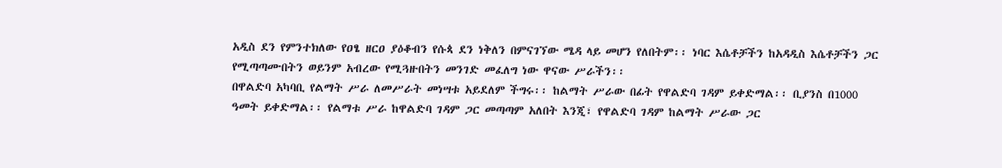አዲስ ደን የምንተክለው የዐፄ ዘርዐ ያዕቆብን የሱጳ ደን ነቅለን በምናገኘው ሜዳ ላይ መሆን የለበትም፡፡ ነባር እሴቶቻችን ከአዳዲስ እሴቶቻችን ጋር የሚጣጣሙበትን ወይንም አብረው የሚጓዙበትን መንገድ መፈለግ ነው ዋናው ሥራችን፡፡
በዋልድባ አካባቢ የልማት ሥራ ለመሥራት መነሣቱ አይደለም ችግሩ፡፡ ከልማት ሥራው በፊት የዋልድባ ገዳም ይቀድማል፡፡ ቢያንስ በ1000 ዓመት ይቀድማል፡፡ የልማቱ ሥራ ከዋልድባ ገዳም ጋር መጣጣም አለበት እንጂ፣ የዋልድባ ገዳም ከልማት ሥራው ጋር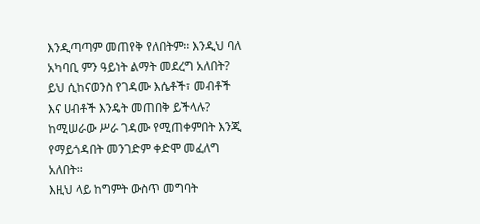እንዲጣጣም መጠየቅ የለበትም፡፡ እንዲህ ባለ አካባቢ ምን ዓይነት ልማት መደረግ አለበት? ይህ ሲከናወንስ የገዳሙ እሴቶች፣ መብቶች እና ሀብቶች እንዴት መጠበቅ ይችላሉ? ከሚሠራው ሥራ ገዳሙ የሚጠቀምበት እንጂ የማይጎዳበት መንገድም ቀድሞ መፈለግ አለበት፡፡
እዚህ ላይ ከግምት ውስጥ መግባት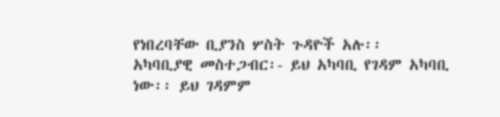የነበረባቸው ቢያንስ ሦስት ጉዳዮች አሉ፡፡
አካባቢያዊ መስተጋብር፡- ይህ አካባቢ የገዳም አካባቢ ነው፡፡ ይህ ገዳምም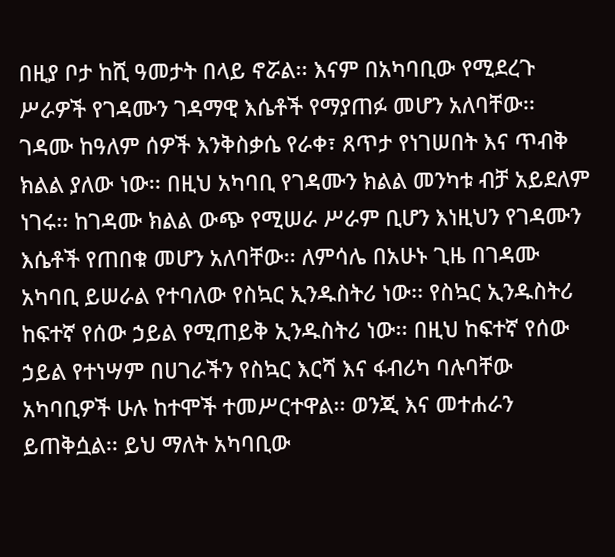በዚያ ቦታ ከሺ ዓመታት በላይ ኖሯል፡፡ እናም በአካባቢው የሚደረጉ ሥራዎች የገዳሙን ገዳማዊ እሴቶች የማያጠፉ መሆን አለባቸው፡፡ ገዳሙ ከዓለም ሰዎች እንቅስቃሴ የራቀ፣ ጸጥታ የነገሠበት እና ጥብቅ ክልል ያለው ነው፡፡ በዚህ አካባቢ የገዳሙን ክልል መንካቱ ብቻ አይደለም ነገሩ፡፡ ከገዳሙ ክልል ውጭ የሚሠራ ሥራም ቢሆን እነዚህን የገዳሙን እሴቶች የጠበቁ መሆን አለባቸው፡፡ ለምሳሌ በአሁኑ ጊዜ በገዳሙ አካባቢ ይሠራል የተባለው የስኳር ኢንዱስትሪ ነው፡፡ የስኳር ኢንዱስትሪ ከፍተኛ የሰው ኃይል የሚጠይቅ ኢንዱስትሪ ነው፡፡ በዚህ ከፍተኛ የሰው ኃይል የተነሣም በሀገራችን የስኳር እርሻ እና ፋብሪካ ባሉባቸው አካባቢዎች ሁሉ ከተሞች ተመሥርተዋል፡፡ ወንጂ እና መተሐራን ይጠቅሷል፡፡ ይህ ማለት አካባቢው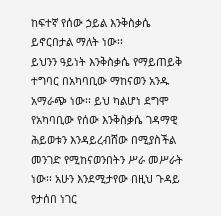ከፍተኛ የሰው ኃይል እንቅስቃሴ ይኖርበታል ማለት ነው፡፡
ይህንን ዓይነት እንቅስቃሴ የማይጠይቅ ተግባር በአካባቢው ማከናወን አንዱ አማራጭ ነው፡፡ ይህ ካልሆነ ደግሞ የአካባቢው የሰው እንቅስቃሴ ገዳማዊ ሕይወቱን እንዳይረብሸው በሚያስችል መንገድ የሚከናወንበትን ሥራ መሥራት ነው፡፡ አሁን እንደሚታየው በዚህ ጉዳይ የታሰበ ነገር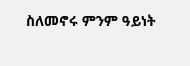ስለመኖሩ ምንም ዓይነት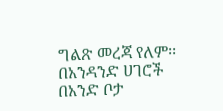ግልጽ መረጃ የለም፡፡
በአንዳንድ ሀገሮች በአንድ ቦታ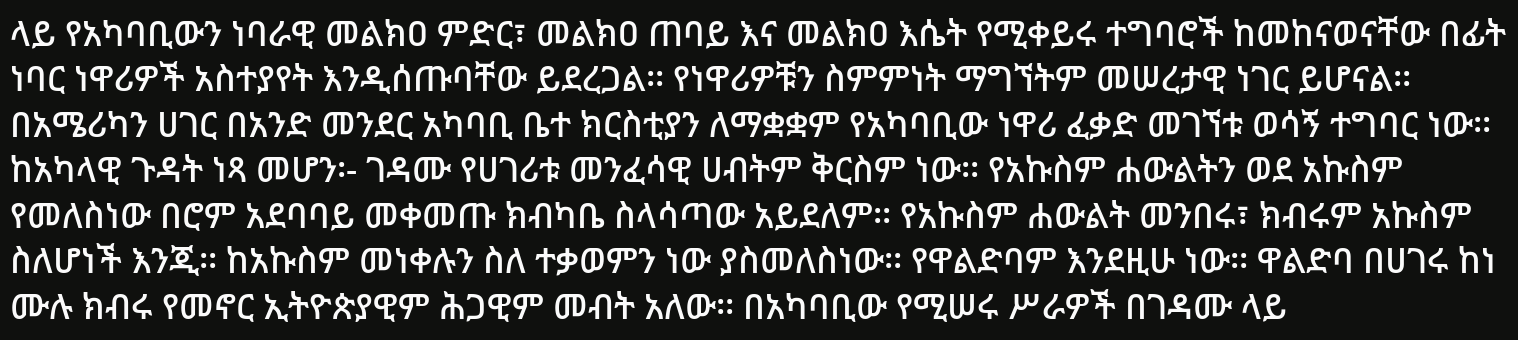ላይ የአካባቢውን ነባራዊ መልክዐ ምድር፣ መልክዐ ጠባይ እና መልክዐ እሴት የሚቀይሩ ተግባሮች ከመከናወናቸው በፊት ነባር ነዋሪዎች አስተያየት እንዲሰጡባቸው ይደረጋል፡፡ የነዋሪዎቹን ስምምነት ማግኘትም መሠረታዊ ነገር ይሆናል፡፡ በአሜሪካን ሀገር በአንድ መንደር አካባቢ ቤተ ክርስቲያን ለማቋቋም የአካባቢው ነዋሪ ፈቃድ መገኘቱ ወሳኝ ተግባር ነው፡፡
ከአካላዊ ጉዳት ነጻ መሆን፡- ገዳሙ የሀገሪቱ መንፈሳዊ ሀብትም ቅርስም ነው፡፡ የአኩስም ሐውልትን ወደ አኩስም የመለስነው በሮም አደባባይ መቀመጡ ክብካቤ ስላሳጣው አይደለም፡፡ የአኩስም ሐውልት መንበሩ፣ ክብሩም አኩስም ስለሆነች እንጂ፡፡ ከአኩስም መነቀሉን ስለ ተቃወምን ነው ያስመለስነው፡፡ የዋልድባም እንደዚሁ ነው፡፡ ዋልድባ በሀገሩ ከነ ሙሉ ክብሩ የመኖር ኢትዮጵያዊም ሕጋዊም መብት አለው፡፡ በአካባቢው የሚሠሩ ሥራዎች በገዳሙ ላይ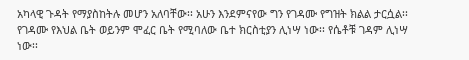አካላዊ ጉዳት የማያስከትሉ መሆን አለባቸው፡፡ አሁን እንደምናየው ግን የገዳሙ የግዝት ክልል ታርሷል፡፡ የገዳሙ የእህል ቤት ወይንም ሞፈር ቤት የሚባለው ቤተ ክርስቲያን ሊነሣ ነው፡፡ የሴቶቹ ገዳም ሊነሣ ነው፡፡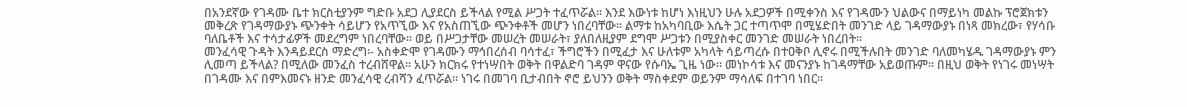በአንደኛው የገዳሙ ቤተ ክርስቲያንም ግድቡ አደጋ ሊያደርስ ይችላል የሚል ሥጋት ተፈጥሯል፡፡ እንደ እውነቱ ከሆነ እነዚህን ሁሉ አደጋዎች በሚቀንስ እና የገዳሙን ህልውና በማይነካ መልኩ ፕሮጀክቱን መቅረጽ የገዳማውያኑ ጭንቀት ሳይሆን የአጥኚው እና የአስጠኚው ጭንቀቶች መሆን ነበረባቸው፡፡ ልማቱ ከአካባቢው እሴት ጋር ተጣጥሞ በሚሄድበት መንገድ ላይ ገዳማውያኑ በነጻ መክረው፣ የሃሳቡ ባለቤቶች እና ተሳታፊዎች መደረግም ነበረባቸው፡፡ ወይ በሥጋታቸው መሠረት መሠራት፣ ያለበለዚያም ደግሞ ሥጋቱን በሚያስቀር መንገድ መሠራት ነበረበት፡፡
መንፈሳዊ ጉዳት እንዳይደርስ ማድረግ፡- አስቀድሞ የገዳሙን ማኅበረሰብ ባሳተፈ፣ ችግሮችን በሚፈታ እና ሁለቱም አካላት ሳይጣረሱ በተዐቅቦ ሊኖሩ በሚችሉበት መንገድ ባለመካሄዱ ገዳማውያኑ ምን ሊመጣ ይችላል? በሚለው መንፈስ ተረብሸዋል፡፡ አሁን ክርክሩ የተነሣበት ወቅት በዋልድባ ገዳም ዋናው የሱባኤ ጊዜ ነው፡፡ መነኮሳቱ እና መናንያኑ ከገዳማቸው አይወጡም፡፡ በዚህ ወቅት የነገሩ መነሣት በገዳሙ እና በምእመናኑ ዘንድ መንፈሳዊ ረብሻን ፈጥሯል፡፡ ነገሩ በመገባ ቢታብበት ኖሮ ይህንን ወቅት ማስቀደም ወይንም ማሳለፍ በተገባ ነበር፡፡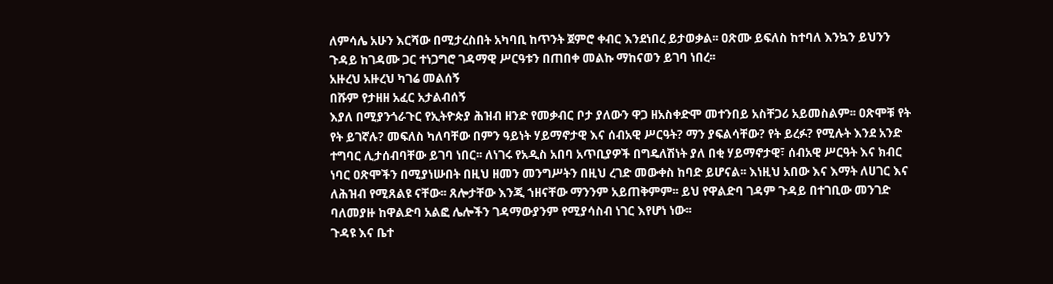ለምሳሌ አሁን እርሻው በሚታረስበት አካባቢ ከጥንት ጀምሮ ቀብር እንደነበረ ይታወቃል፡፡ ዐጽሙ ይፍለስ ከተባለ እንኳን ይህንን ጉዳይ ከገዳሙ ጋር ተነጋግሮ ገዳማዊ ሥርዓቱን በጠበቀ መልኩ ማከናወን ይገባ ነበረ፡፡
አዙረህ አዙረህ ካገሬ መልሰኝ
በሹም የታዘዘ አፈር አታልብሰኝ
እያለ በሚያንጎራጉር የኢትዮጵያ ሕዝብ ዘንድ የመቃብር ቦታ ያለውን ዋጋ ዘአስቀድሞ መተንበይ አስቸጋሪ አይመስልም፡፡ ዐጽሞቹ የት የት ይገኛሉ? መፍለስ ካለባቸው በምን ዓይነት ሃይማኖታዊ እና ሰብአዊ ሥርዓት? ማን ያፍልሳቸው? የት ይረፉ? የሚሉት እንደ አንድ ተግባር ሊታሰብባቸው ይገባ ነበር፡፡ ለነገሩ የአዲስ አበባ አጥቢያዎች በግዴለሽነት ያለ በቂ ሃይማኖታዊ፣ ሰብአዊ ሥርዓት እና ክብር ነባር ዐጽሞችን በሚያነሡበት በዚህ ዘመን መንግሥትን በዚህ ረገድ መውቀስ ከባድ ይሆናል፡፡ እነዚህ አበው እና እማት ለሀገር እና ለሕዝብ የሚጸልዩ ናቸው፡፡ ጸሎታቸው እንጂ ኀዘናቸው ማንንም አይጠቅምም፡፡ ይህ የዋልድባ ገዳም ጉዳይ በተገቢው መንገድ ባለመያዙ ከዋልድባ አልፎ ሌሎችን ገዳማውያንም የሚያሳስብ ነገር እየሆነ ነው፡፡
ጉዳዩ እና ቤተ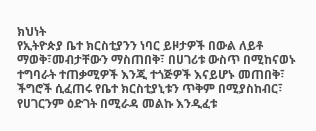ክህነት
የኢትዮጵያ ቤተ ክርስቲያንን ነባር ይዞታዎች በውል ለይቶ ማወቅ፣መብታቸውን ማስጠበቅ፣ በሀገሪቱ ውስጥ በሚከናወኑ ተግባራት ተጠቃሚዎች እንጂ ተጎጅዎች እናይሆኑ መጠበቅ፣ ችግሮች ሲፈጠሩ የቤተ ክርስቲያኒቱን ጥቅም በሚያስከብር፣ የሀገርንም ዕድገት በሚራዳ መልኩ እንዲፈቱ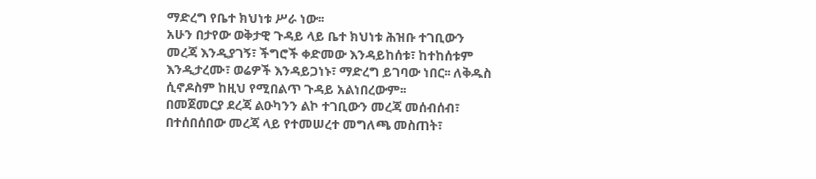ማድረግ የቤተ ክህነቱ ሥራ ነው፡፡
አሁን በታየው ወቅታዊ ጉዳይ ላይ ቤተ ክህነቱ ሕዝቡ ተገቢውን መረጃ እንዲያገኝ፣ ችግሮች ቀድመው እንዳይከሰቱ፣ ከተከሰቱም እንዲታረሙ፣ ወሬዎች እንዳይጋነኑ፣ ማድረግ ይገባው ነበር፡፡ ለቅዱስ ሲኖዶስም ከዚህ የሚበልጥ ጉዳይ አልነበረውም፡፡
በመጀመርያ ደረጃ ልዑካንን ልኮ ተገቢውን መረጃ መሰብሰብ፣ በተሰበሰበው መረጃ ላይ የተመሠረተ መግለጫ መስጠት፣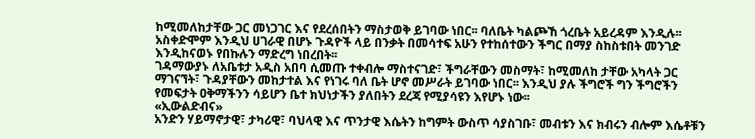ከሚመለከታቸው ጋር መነጋገር እና የደረሰበትን ማስታወቅ ይገባው ነበር፡፡ ባለቤት ካልጮኸ ጎረቤት አይረዳም እንዲሉ፡፡ አስቀድሞም እንዲህ ሀገራዊ በሆኑ ጉዳዮች ላይ በንቃት በመሳተፍ አሁን የተከሰተውን ችግር በማያ ስከስቱበት መንገድ እንዲከናወኑ የበኩሉን ማድረግ ነበረበት፡፡
ገዳማውያኑ ለአቤቱታ አዲስ አበባ ሲመጡ ተቀብሎ ማስተናገድ፣ ችግራቸውን መስማት፣ ከሚመለከ ታቸው አካላት ጋር ማገናኘት፣ ጉዳያቸውን መከታተል እና የነገሩ ባለ ቤት ሆኖ መሥራት ይገባው ነበር፡፡ እንዲህ ያሉ ችግሮች ግን ችግሮችን የመፍታት ዐቅማችንን ሳይሆን ቤተ ክህነታችን ያለበትን ደረጃ የሚያሳዩን እየሆኑ ነው፡፡
«ኢውልድብና»
አንድን ሃይማኖታዊ፣ ታካሪዊ፣ ባህላዊ እና ጥንታዊ እሴትን ከግምት ውስጥ ሳያስገቡ፣ መብቱን እና ክብሩን ብሎም እሴቶቹን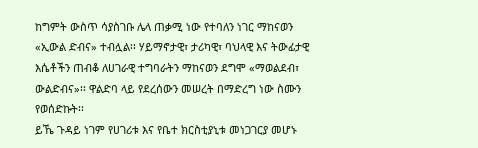ከግምት ውስጥ ሳያስገቡ ሌላ ጠቃሚ ነው የተባለን ነገር ማከናወን «ኢውል ድብና» ተብሏል፡፡ ሃይማኖታዊ፣ ታሪካዊ፣ ባህላዊ እና ትውፊታዊ እሴቶችን ጠብቆ ለሀገራዊ ተግባራትን ማከናወን ደግሞ «ማወልደብ፣ ውልድብና»፡፡ ዋልድባ ላይ የደረሰውን መሠረት በማድረግ ነው ስሙን የወሰድኩት፡፡
ይኼ ጉዳይ ነገም የሀገሪቱ እና የቤተ ክርስቲያኒቱ መነጋገርያ መሆኑ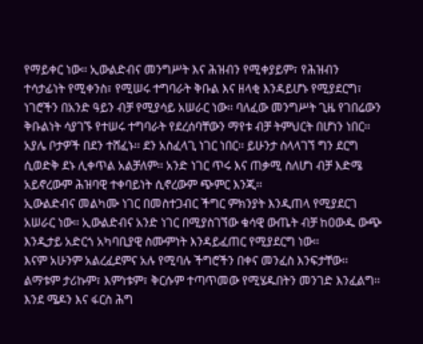የማይቀር ነው፡፡ ኢውልድብና መንግሥት እና ሕዝብን የሚቀያይም፣ የሕዝብን ተሳታፊነት የሚቀንስ፣ የሚሠሩ ተግባራት ቅቡል እና ዘላቂ እንዳይሆኑ የሚያደርግ፣ ነገሮችን በአንድ ዓይን ብቻ የሚያሳይ አሠራር ነው፡፡ ባለፈው መንግሥት ጊዜ የገበሬውን ቅቡልነት ሳያገኙ የተሠሩ ተግባራት የደረሰባቸውን ማየቱ ብቻ ትምህርት በሆነን ነበር፡፡ አያሌ ቦታዎች በደን ተሸፈኑ፡፡ ደን አስፈላጊ ነገር ነበር፡፡ ይሁንታ ስላላገኘ ግን ደርግ ሲወድቅ ደኑ ሊቀጥል አልቻለም፡፡ አንድ ነገር ጥሩ እና ጠቃሚ ስለሆነ ብቻ እድሜ አይኖረውም ሕዝባዊ ተቀባይነት ሲኖረውም ጭምር እንጂ፡፡
ኢውልድብና መልካሙ ነገር በመስተጋብር ችግር ምክንያት እንዲጠላ የሚያደርገ አሠራር ነው፡፡ ኢውልድብና አንድ ነገር በሚያስገኘው ቁሳዊ ውጤት ብቻ ከዐውዱ ውጭ እንዲታይ አድርጎ አካባቢያዊ ስሙምነት እንዳይፈጠር የሚያደርግ ነው፡፡
እናም አሁንም አልረፈደምና አሉ የሚባሉ ችግሮችን በቀና መንፈስ እንፍታቸው፡፡ ልማቱም ታሪኩም፣ እምነቱም፣ ቅርሱም ተጣጥመው የሚሄዱበትን መንገድ እንፈልግ፡፡ እንደ ሜዶን እና ፋርስ ሕግ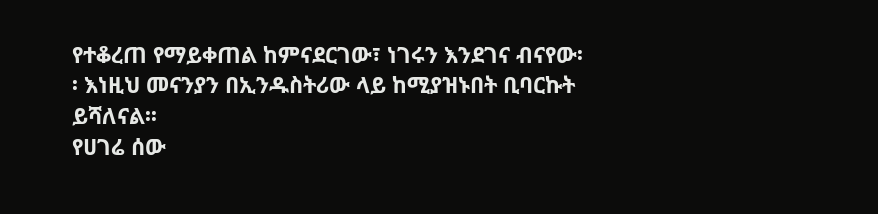የተቆረጠ የማይቀጠል ከምናደርገው፣ ነገሩን እንደገና ብናየው፡፡ እነዚህ መናንያን በኢንዱስትሪው ላይ ከሚያዝኑበት ቢባርኩት ይሻለናል፡፡
የሀገሬ ሰው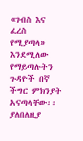«ገብስ እና ፈረስ የሚያጣላ» እንደሚለው የማይጣሉትን ጉዳዮች በኛ ችግር ምክንያት አናጣላቸው፡፡ ያለበለዚያ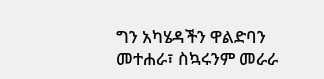ግን አካሄዳችን ዋልድባን መተሐራ፣ ስኳሩንም መራራ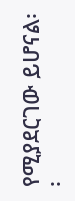የሚያደርገው ይሆናል፡፡